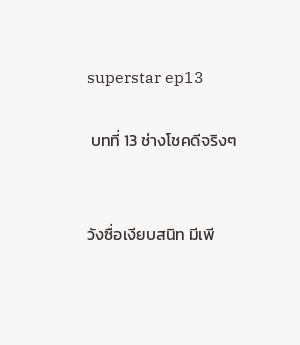superstar ep13

 บทที่ 13 ช่างโชคดีจริงๆ


วังซื่อเงียบสนิท มีเพี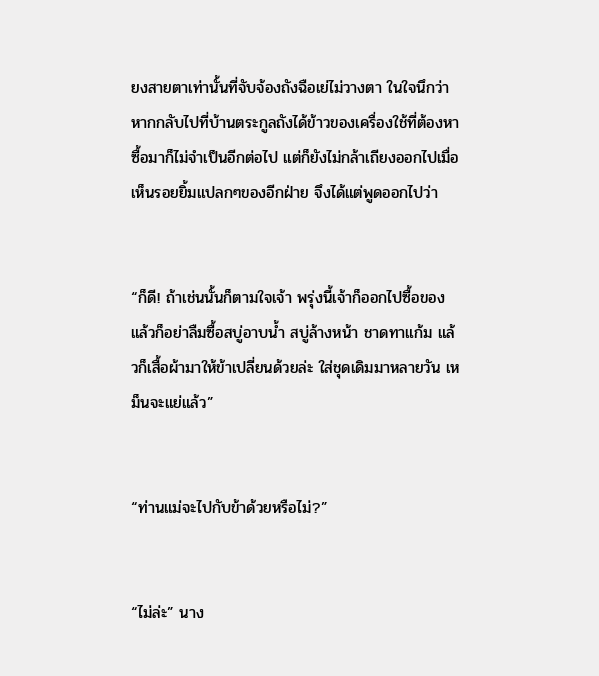ยงสายตาเท่านั้นที่จับจ้องถังฉือเย่ไม่วางตา ในใจนึกว่าหากกลับไปที่บ้านตระกูลถังได้ข้าวของเครื่องใช้ที่ต้องหาซื้อมาก็ไม่จำเป็นอีกต่อไป แต่ก็ยังไม่กล้าเถียงออกไปเมื่อเห็นรอยยิ้มแปลกๆของอีกฝ่าย จึงได้แต่พูดออกไปว่า


“ก็ดี! ถ้าเช่นนั้นก็ตามใจเจ้า พรุ่งนี้เจ้าก็ออกไปซื้อของ แล้วก็อย่าลืมซื้อสบู่อาบน้ำ สบู่ล้างหน้า ชาดทาแก้ม แล้วก็เสื้อผ้ามาให้ข้าเปลี่ยนด้วยล่ะ ใส่ชุดเดิมมาหลายวัน เหม็นจะแย่แล้ว”


“ท่านแม่จะไปกับข้าด้วยหรือไม่?”


“ไม่ล่ะ” นาง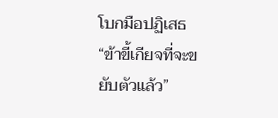โบกมือปฏิเสธ “ข้าขี้เกียจที่จะขยับตัวแล้ว”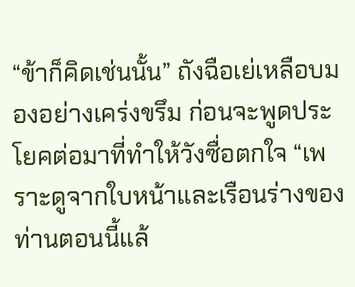“ข้าก็คิดเช่นนั้น” ถังฉือเย่เหลือบมองอย่างเคร่งขรึม ก่อนจะพูดประโยคต่อมาที่ทำให้วังซื่อตกใจ “เพราะดูจากใบหน้าและเรือนร่างของท่านตอนนี้แล้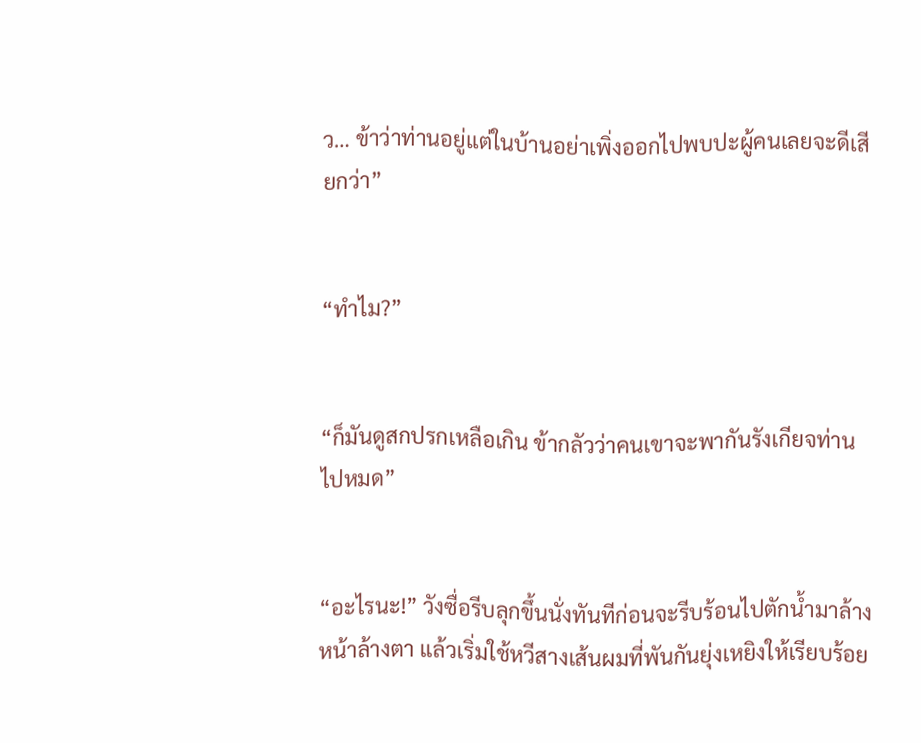ว… ข้าว่าท่านอยู่แต่ในบ้านอย่าเพิ่งออกไปพบปะผู้คนเลยจะดีเสียกว่า”


“ทำไม?”


“ก็มันดูสกปรกเหลือเกิน ข้ากลัวว่าคนเขาจะพากันรังเกียจท่านไปหมด”


“อะไรนะ!” วังซื่อรีบลุกขึ้นนั่งทันทีก่อนจะรีบร้อนไปตักน้ำมาล้างหน้าล้างตา แล้วเริ่มใช้หวีสางเส้นผมที่พันกันยุ่งเหยิงให้เรียบร้อย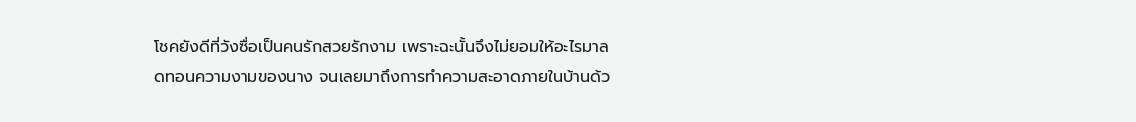โชคยังดีที่วังซื่อเป็นคนรักสวยรักงาม เพราะฉะนั้นจึงไม่ยอมให้อะไรมาลดทอนความงามของนาง จนเลยมาถึงการทำความสะอาดภายในบ้านด้ว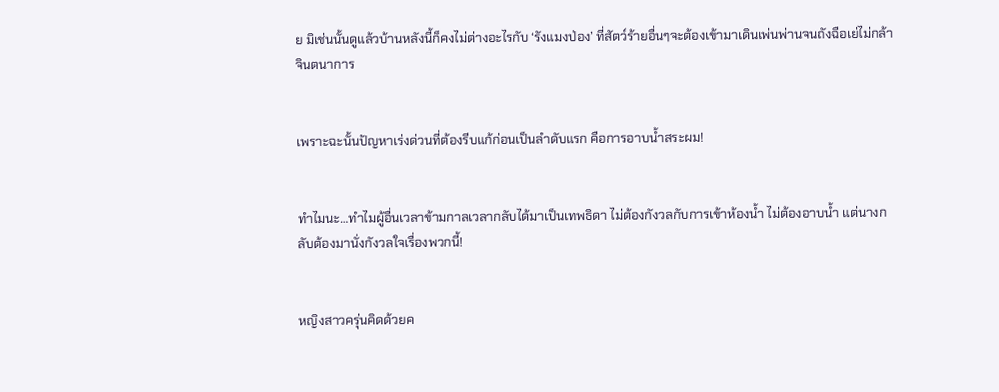ย มิเช่นนั้นดูแล้วบ้านหลังนี้ก็คงไม่ต่างอะไรกับ ‘รังแมงป่อง’ ที่สัตว์ร้ายอื่นๆจะต้องเข้ามาเดินเพ่นพ่านจนถังฉือเย่ไม่กล้าจินตนาการ


เพราะฉะนั้นปัญหาเร่งด่วนที่ต้องรีบแก้ก่อนเป็นลำดับแรก คือการอาบน้ำสระผม!


ทำไมนะ…ทำไมผู้อื่นเวลาข้ามกาลเวลากลับได้มาเป็นเทพธิดา ไม่ต้องกังวลกับการเข้าห้องน้ำ ไม่ต้องอาบน้ำ แต่นางกลับต้องมานั่งกังวลใจเรื่องพวกนี้!


หญิงสาวครุ่นคิดด้วยค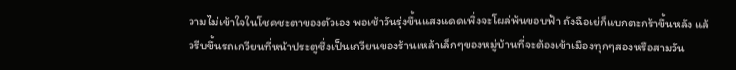วามไม่เข้าใจในโชคชะตาของตัวเอง พอเช้าวันรุ่งขึ้นแสงแดดเพิ่งจะโผล่พ้นขอบฟ้า ถังฉือเย่ก็แบกตะกร้าขึ้นหลัง แล้วรีบขึ้นรถเกวียนที่หน้าประตูซึ่งเป็นเกวียนของร้านเหล้าเล็กๆของหมู่บ้านที่จะต้องเข้าเมืองทุกๆสองหรือสามวัน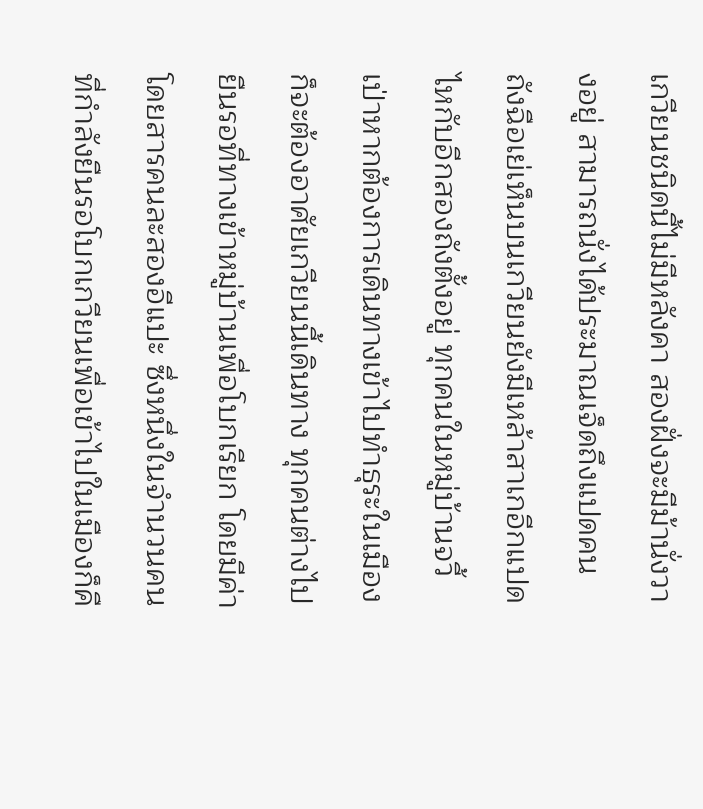เกวียนชนิดนี้ไม่มีหลังคา สองฝั่งจะมีม้านั่งวางอยู่ สามารถนั่งได้ประมาณเจ็ดถึงแปดคน ถังฉือเย่เห็นบนเกวียนยังมีเหล้าสาเกอีกแปดไหกับอีกสองถังตั้งอยู่ ทุกคนในหมู่บ้านจวี้เป่าหากต้องการเดินทางเข้าไปทำธุระในเมืองก็จะต้องอาศัยเกวียนนี้เดินทาง ทุกคนต่างไปยืนรอที่ทางเข้าหมู่บ้านเพื่อโบกเรียก โดยมีค่าโดยสารคนละสองอีแปะ ซึ่งหนึ่งในจำนวนคนที่กำลังยืนรอโบกเกวียนเพื่อเข้าไปในเมืองก็คื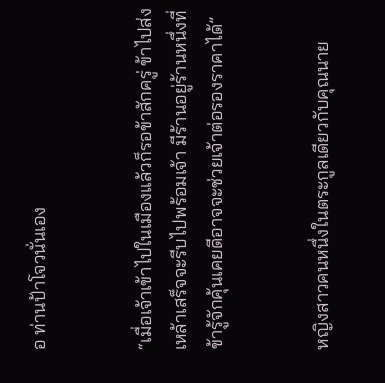อ ท่านป้าโจวนั่นเอง


“เมื่อเจ้าเข้าไปในเมืองแล้วก็รอข้าสักครู่ ข้าไปส่งเหล้าเสร็จจะรีบไปพร้อมเจ้า มีร้านอยู่ร้านหนึ่งที่ข้ารู้จักคุ้นเคยดีอาจจะช่วยเจ้าต่อรองราคาได้”


หญิงสาวคนหนึ่งในตระกูลเดียวกับคุณนาย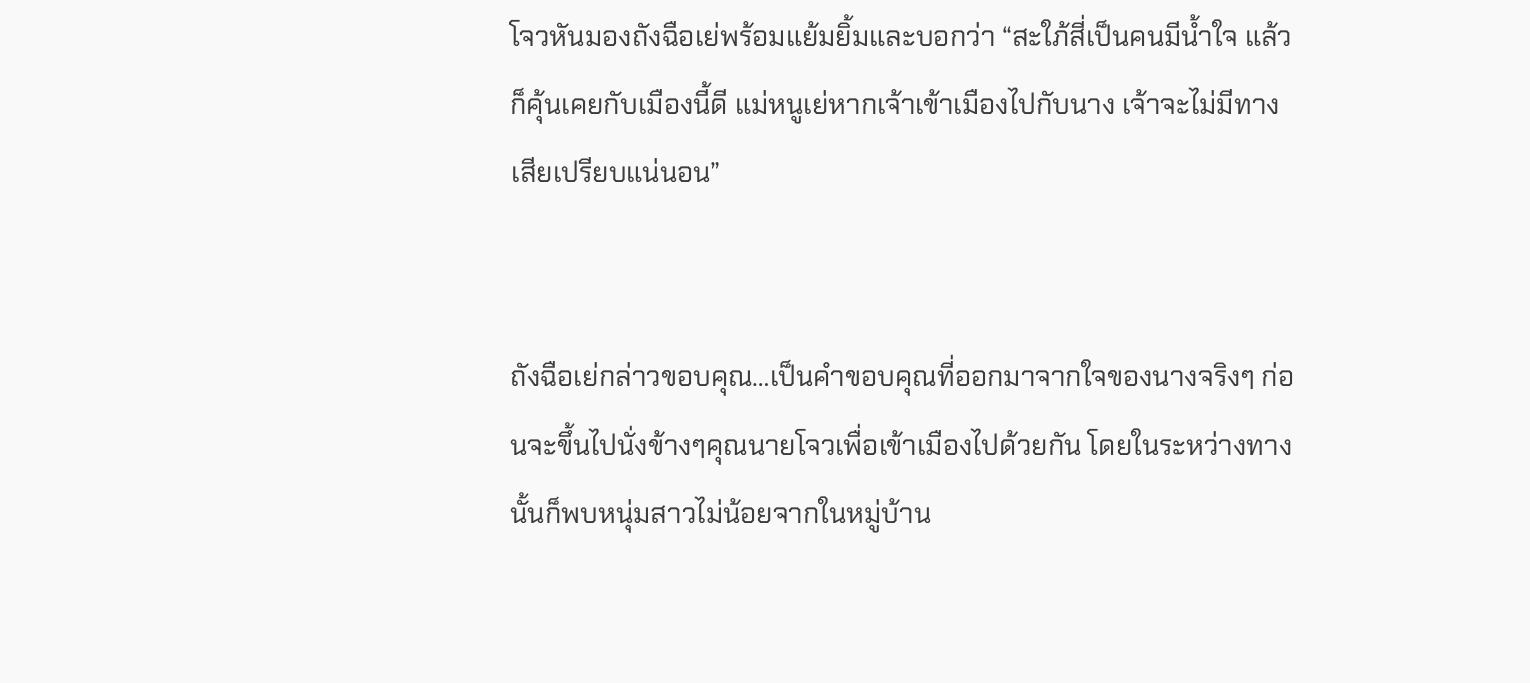โจวหันมองถังฉือเย่พร้อมแย้มยิ้มและบอกว่า “สะใภ้สี่เป็นคนมีน้ำใจ แล้วก็คุ้นเคยกับเมืองนี้ดี แม่หนูเย่หากเจ้าเข้าเมืองไปกับนาง เจ้าจะไม่มีทางเสียเปรียบแน่นอน”


ถังฉือเย่กล่าวขอบคุณ…เป็นคำขอบคุณที่ออกมาจากใจของนางจริงๆ ก่อนจะขึ้นไปนั่งข้างๆคุณนายโจวเพื่อเข้าเมืองไปด้วยกัน โดยในระหว่างทางนั้นก็พบหนุ่มสาวไม่น้อยจากในหมู่บ้าน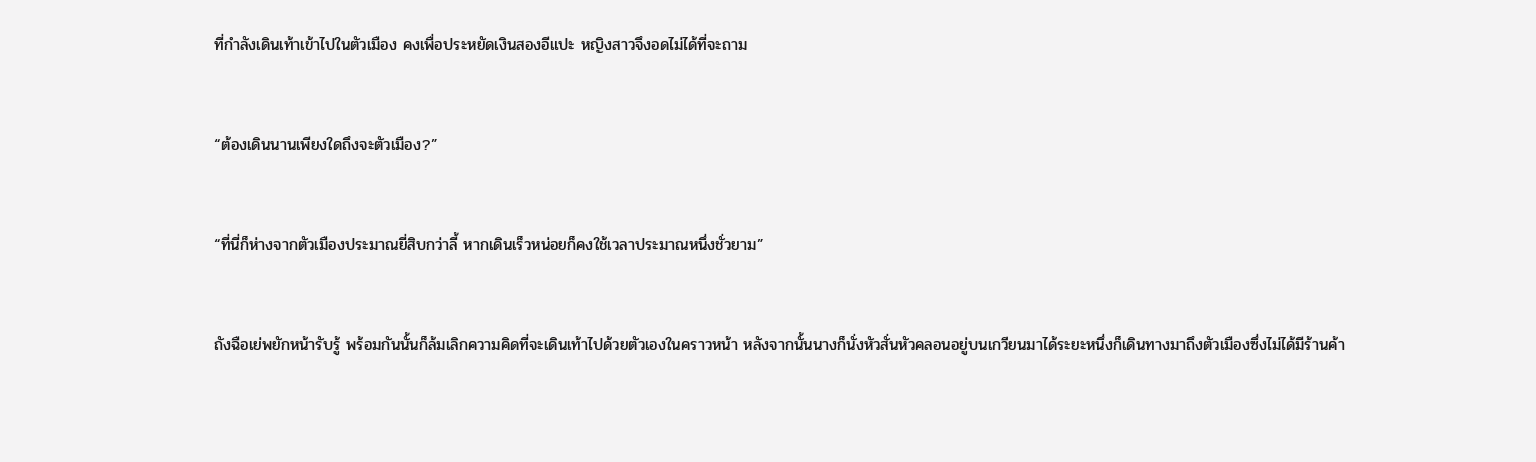ที่กำลังเดินเท้าเข้าไปในตัวเมือง คงเพื่อประหยัดเงินสองอีแปะ หญิงสาวจึงอดไม่ได้ที่จะถาม


“ต้องเดินนานเพียงใดถึงจะตัวเมือง?”


“ที่นี่ก็ห่างจากตัวเมืองประมาณยี่สิบกว่าลี้ หากเดินเร็วหน่อยก็คงใช้เวลาประมาณหนึ่งชั่วยาม”


ถังฉือเย่พยักหน้ารับรู้ พร้อมกันนั้นก็ล้มเลิกความคิดที่จะเดินเท้าไปด้วยตัวเองในคราวหน้า หลังจากนั้นนางก็นั่งหัวสั่นหัวคลอนอยู่บนเกวียนมาได้ระยะหนึ่งก็เดินทางมาถึงตัวเมืองซึ่งไม่ได้มีร้านค้า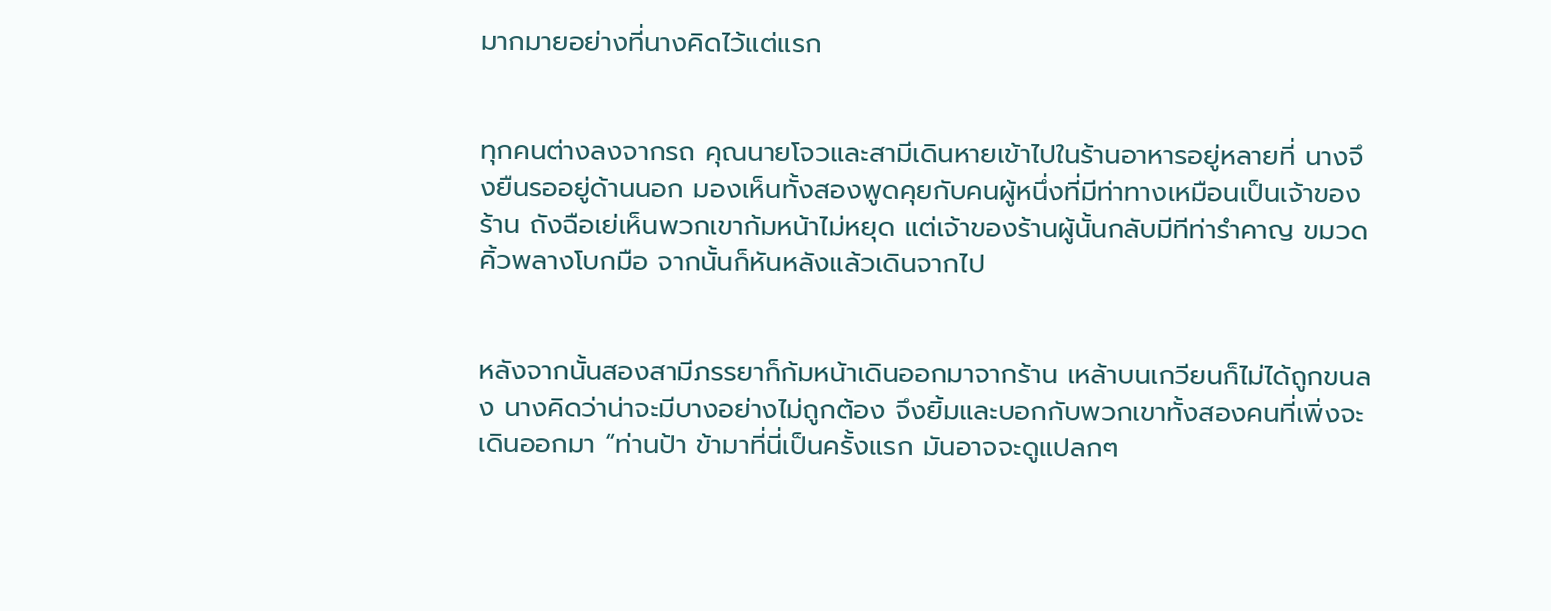มากมายอย่างที่นางคิดไว้แต่แรก


ทุกคนต่างลงจากรถ คุณนายโจวและสามีเดินหายเข้าไปในร้านอาหารอยู่หลายที่ นางจึงยืนรออยู่ด้านนอก มองเห็นทั้งสองพูดคุยกับคนผู้หนึ่งที่มีท่าทางเหมือนเป็นเจ้าของร้าน ถังฉือเย่เห็นพวกเขาก้มหน้าไม่หยุด แต่เจ้าของร้านผู้นั้นกลับมีทีท่ารำคาญ ขมวดคิ้วพลางโบกมือ จากนั้นก็หันหลังแล้วเดินจากไป


หลังจากนั้นสองสามีภรรยาก็ก้มหน้าเดินออกมาจากร้าน เหล้าบนเกวียนก็ไม่ได้ถูกขนลง นางคิดว่าน่าจะมีบางอย่างไม่ถูกต้อง จึงยิ้มและบอกกับพวกเขาทั้งสองคนที่เพิ่งจะเดินออกมา “ท่านป้า ข้ามาที่นี่เป็นครั้งแรก มันอาจจะดูแปลกๆ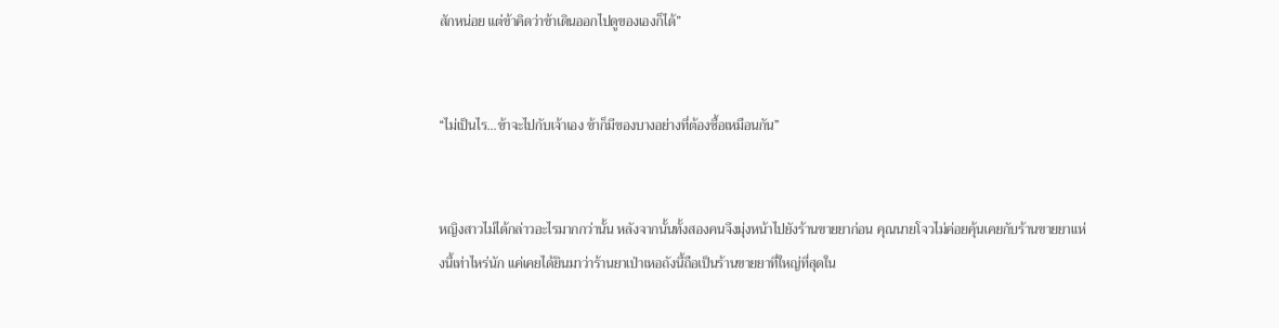สักหน่อย แต่ข้าคิดว่าข้าเดินออกไปดูของเองก็ได้”


“ไม่เป็นไร…ข้าจะไปกับเจ้าเอง ข้าก็มีของบางอย่างที่ต้องซื้อเหมือนกัน”


หญิงสาวไม่ได้กล่าวอะไรมากกว่านั้น หลังจากนั้นทั้งสองคนจึงมุ่งหน้าไปยังร้านขายยาก่อน คุณนายโจวไม่ค่อยคุ้นเคยกับร้านขายยาแห่งนี้เท่าไหร่นัก แค่เคยได้ยินมาว่าร้านยาเป่าเหอถังนี้ถือเป็นร้านขายยาที่ใหญ่ที่สุดใน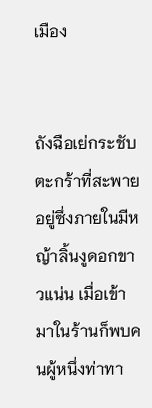เมือง


ถังฉือเย่กระชับตะกร้าที่สะพายอยู่ซึ่งภายในมีหญ้าลิ้นงูดอกขาวแน่น เมื่อเข้ามาในร้านก็พบคนผู้หนึ่งท่าทา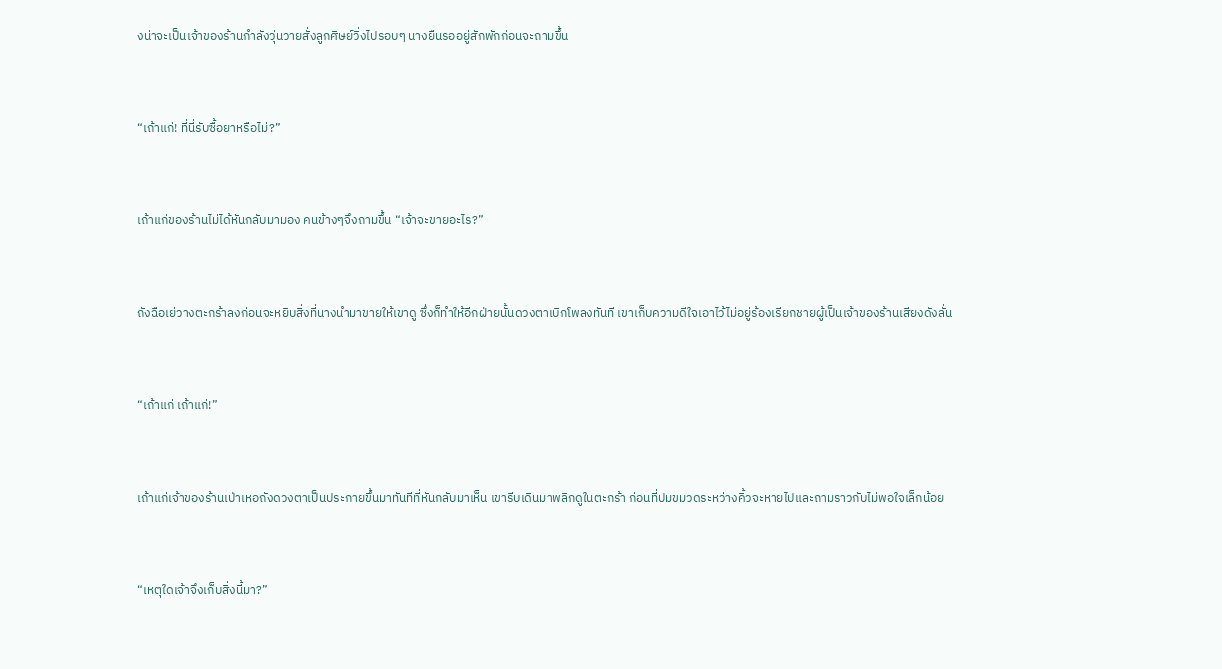งน่าจะเป็นเจ้าของร้านกำลังวุ่นวายสั่งลูกศิษย์วิ่งไปรอบๆ นางยืนรออยู่สักพักก่อนจะถามขึ้น


“เถ้าแก่! ที่นี่รับซื้อยาหรือไม่?”


เถ้าแก่ของร้านไม่ได้หันกลับมามอง คนข้างๆจึงถามขึ้น “เจ้าจะขายอะไร?”


ถังฉือเย่วางตะกร้าลงก่อนจะหยิบสิ่งที่นางนำมาขายให้เขาดู ซึ่งก็ทำให้อีกฝ่ายนั้นดวงตาเบิกโพลงทันที เขาเก็บความดีใจเอาไว้ไม่อยู่ร้องเรียกชายผู้เป็นเจ้าของร้านเสียงดังลั่น


“เถ้าแก่ เถ้าแก่!”


เถ้าแก่เจ้าของร้านเป่าเหอถังดวงตาเป็นประกายขึ้นมาทันทีที่หันกลับมาเห็น เขารีบเดินมาพลิกดูในตะกร้า ก่อนที่ปมขมวดระหว่างคิ้วจะหายไปและถามราวกับไม่พอใจเล็กน้อย


“เหตุใดเจ้าจึงเก็บสิ่งนี้มา?”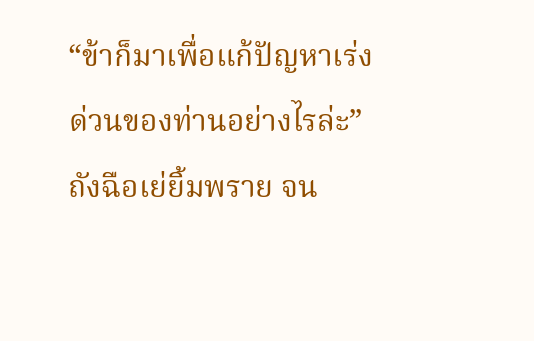“ข้าก็มาเพื่อแก้ปัญหาเร่งด่วนของท่านอย่างไรล่ะ” ถังฉือเย่ยิ้มพราย จน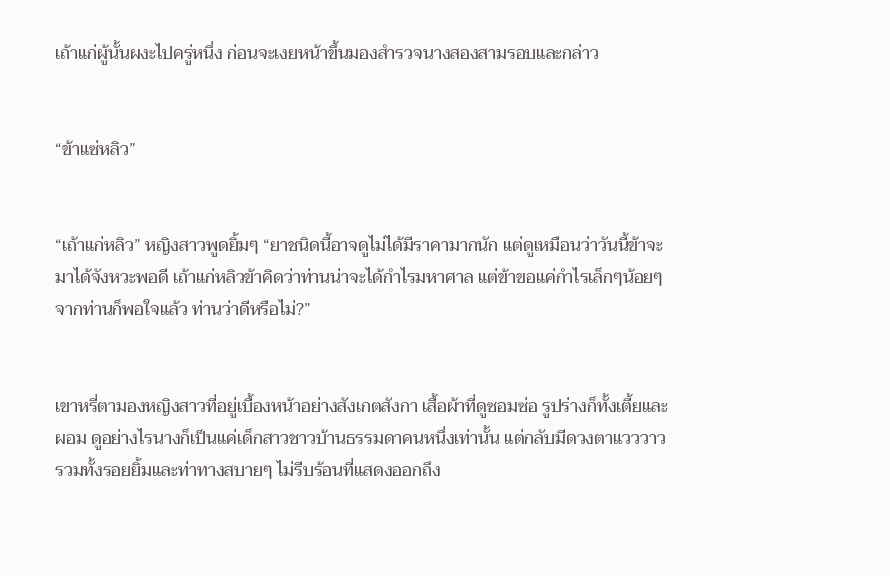เถ้าแก่ผู้นั้นผงะไปครู่หนึ่ง ก่อนจะเงยหน้าขึ้นมองสำรวจนางสองสามรอบและกล่าว


“ข้าแซ่หลิว”


“เถ้าแก่หลิว” หญิงสาวพูดยิ้มๆ “ยาชนิดนี้อาจดูไม่ได้มีราคามากนัก แต่ดูเหมือนว่าวันนี้ข้าจะมาได้จังหวะพอดี เถ้าแก่หลิวข้าคิดว่าท่านน่าจะได้กำไรมหาศาล แต่ข้าขอแค่กำไรเล็กๆน้อยๆจากท่านก็พอใจแล้ว ท่านว่าดีหรือไม่?”


เขาหรี่ตามองหญิงสาวที่อยู่เบื้องหน้าอย่างสังเกตสังกา เสื้อผ้าที่ดูซอมซ่อ รูปร่างก็ทั้งเตี้ยและผอม ดูอย่างไรนางก็เป็นแค่เด็กสาวชาวบ้านธรรมดาคนหนึ่งเท่านั้น แต่กลับมีดวงตาแวววาว รวมทั้งรอยยิ้มและท่าทางสบายๆ ไม่รีบร้อนที่แสดงออกถึง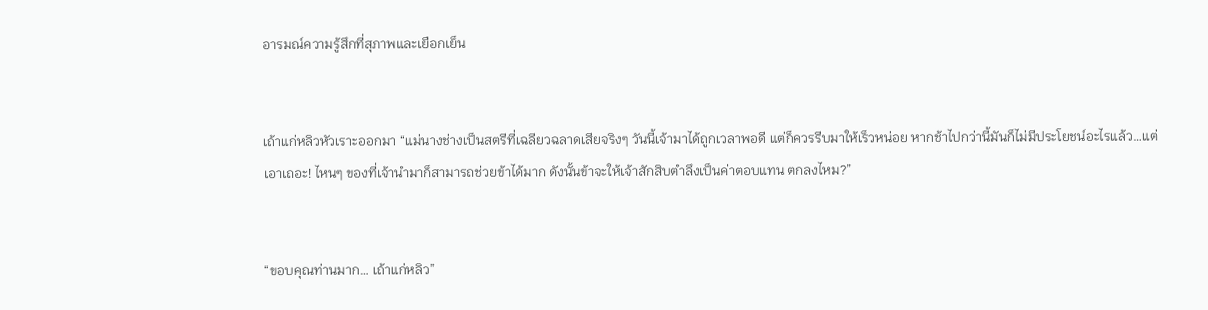อารมณ์ความรู้สึกที่สุภาพและเยือกเย็น


เถ้าแก่หลิวหัวเราะออกมา “แม่นางช่างเป็นสตรีที่เฉลียวฉลาดเสียจริงๆ วันนี้เจ้ามาได้ถูกเวลาพอดี แต่ก็ควรรีบมาให้เร็วหน่อย หากช้าไปกว่านี้มันก็ไม่มีประโยชน์อะไรแล้ว…แต่เอาเถอะ! ไหนๆ ของที่เจ้านำมาก็สามารถช่วยข้าได้มาก ดังนั้นข้าจะให้เจ้าสักสิบตำลึงเป็นค่าตอบแทน ตกลงไหม?”


“ขอบคุณท่านมาก… เถ้าแก่หลิว”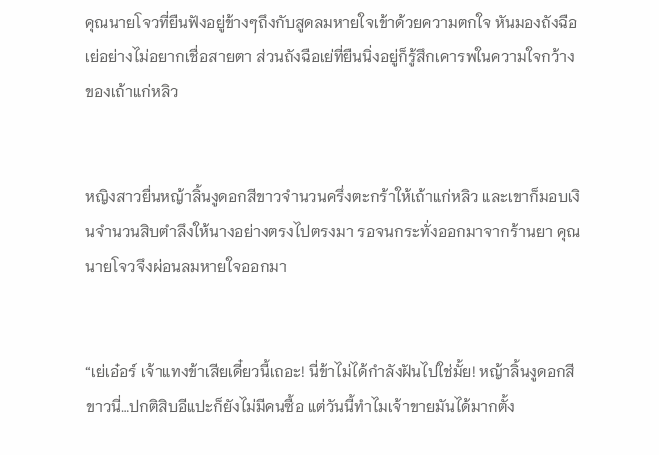คุณนายโจวที่ยืนฟังอยู่ข้างๆถึงกับสูดลมหายใจเข้าด้วยความตกใจ หันมองถังฉือเย่อย่างไม่อยากเชื่อสายตา ส่วนถังฉือเย่ที่ยืนนิ่งอยู่ก็รู้สึกเคารพในความใจกว้างของเถ้าแก่หลิว


หญิงสาวยื่นหญ้าลิ้นงูดอกสีขาวจำนวนครึ่งตะกร้าให้เถ้าแก่หลิว และเขาก็มอบเงินจำนวนสิบตำลึงให้นางอย่างตรงไปตรงมา รอจนกระทั่งออกมาจากร้านยา คุณนายโจวจึงผ่อนลมหายใจออกมา


“เย่เอ๋อร์ เจ้าแทงข้าเสียเดี๋ยวนี้เถอะ! นี่ข้าไม่ได้กำลังฝันไปใช่มั้ย! หญ้าลิ้นงูดอกสีขาวนี่…ปกติสิบอีแปะก็ยังไม่มีคนซื้อ แต่วันนี้ทำไมเจ้าขายมันได้มากตั้ง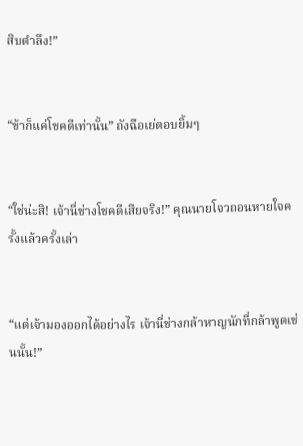สิบตำลึง!”


“ข้าก็แค่โชคดีเท่านั้น” ถังฉือเย่ตอบยิ้มๆ


“ใช่น่ะสิ! เจ้านี่ช่างโชคดีเสียจริง!” คุณนายโจวถอนหายใจครั้งแล้วครั้งเล่า


“แต่เจ้ามองออกได้อย่างไร เจ้านี่ช่างกล้าหาญนักที่กล้าพูดเช่นนั้น!”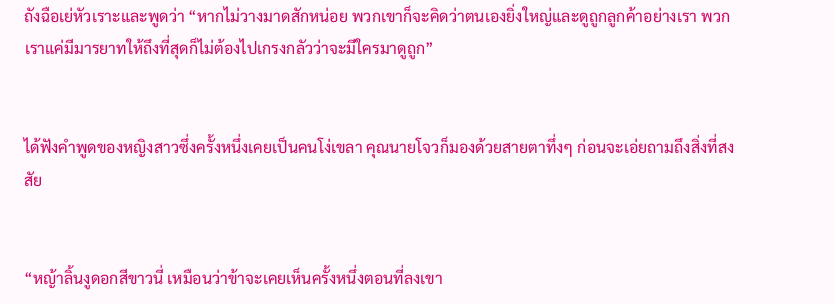ถังฉือเย่หัวเราะและพูดว่า “หากไม่วางมาดสักหน่อย พวกเขาก็จะคิดว่าตนเองยิ่งใหญ่และดูถูกลูกค้าอย่างเรา พวกเราแค่มีมารยาทให้ถึงที่สุดก็ไม่ต้องไปเกรงกลัวว่าจะมีใครมาดูถูก”


ได้ฟังคำพูดของหญิงสาวซึ่งครั้งหนึ่งเคยเป็นคนโง่เขลา คุณนายโจวก็มองด้วยสายตาทึ่งๆ ก่อนจะเอ่ยถามถึงสิ่งที่สงสัย


“หญ้าลิ้นงูดอกสีขาวนี่ เหมือนว่าข้าจะเคยเห็นครั้งหนึ่งตอนที่ลงเขา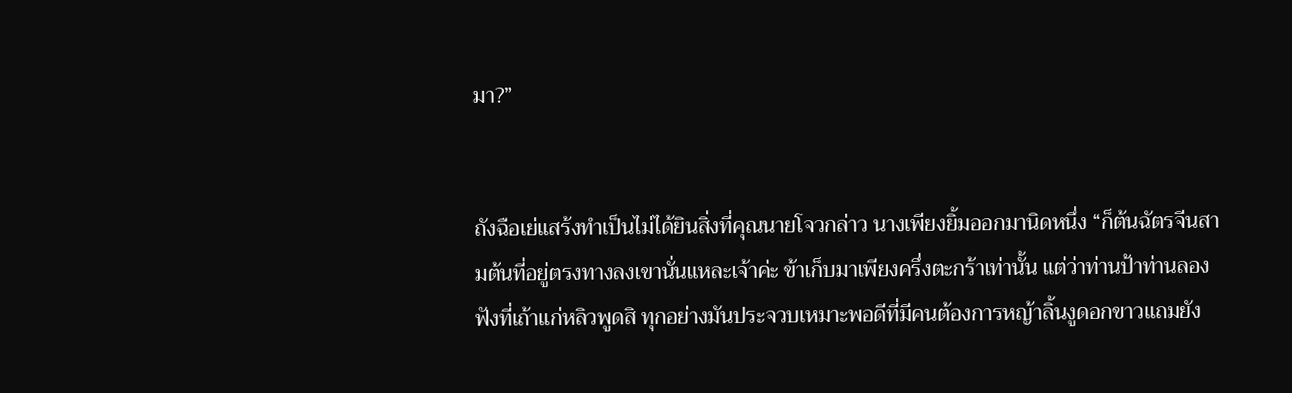มา?”


ถังฉือเย่แสร้งทำเป็นไม่ได้ยินสิ่งที่คุณนายโจวกล่าว นางเพียงยิ้มออกมานิดหนึ่ง “ก็ต้นฉัตรจีนสามต้นที่อยู่ตรงทางลงเขานั่นแหละเจ้าค่ะ ข้าเก็บมาเพียงครึ่งตะกร้าเท่านั้น แต่ว่าท่านป้าท่านลองฟังที่เถ้าแก่หลิวพูดสิ ทุกอย่างมันประจวบเหมาะพอดีที่มีคนต้องการหญ้าลิ้นงูดอกขาวแถมยัง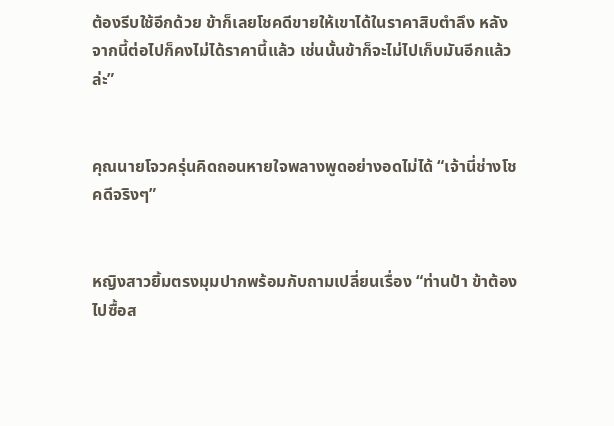ต้องรีบใช้อีกด้วย ข้าก็เลยโชคดีขายให้เขาได้ในราคาสิบตำลึง หลังจากนี้ต่อไปก็คงไม่ได้ราคานี้แล้ว เช่นนั้นข้าก็จะไม่ไปเก็บมันอีกแล้วล่ะ”


คุณนายโจวครุ่นคิดถอนหายใจพลางพูดอย่างอดไม่ได้ “เจ้านี่ช่างโชคดีจริงๆ”


หญิงสาวยิ้มตรงมุมปากพร้อมกับถามเปลี่ยนเรื่อง “ท่านป้า ข้าต้องไปซื้อส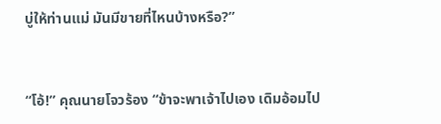บู่ให้ท่านแม่ มันมีขายที่ไหนบ้างหรือ?”


“โอ้!” คุณนายโจวร้อง “ข้าจะพาเจ้าไปเอง เดิมอ้อมไป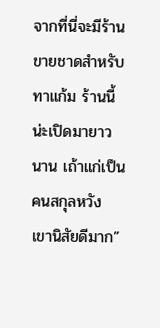จากที่นี่จะมีร้านขายชาดสำหรับทาแก้ม ร้านนี้น่ะเปิดมายาวนาน เถ้าแก่เป็นคนสกุลหวัง เขานิสัยดีมาก”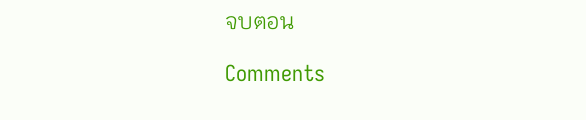จบตอน

Comments